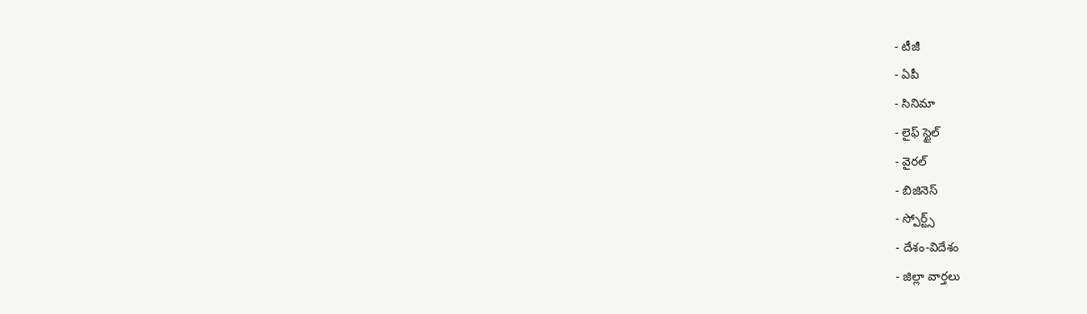- టీజీ
- ఏపీ
- సినిమా
- లైఫ్ స్టైల్
- వైరల్
- బిజినెస్
- స్పోర్ట్స్
- దేశం-విదేశం
- జిల్లా వార్తలు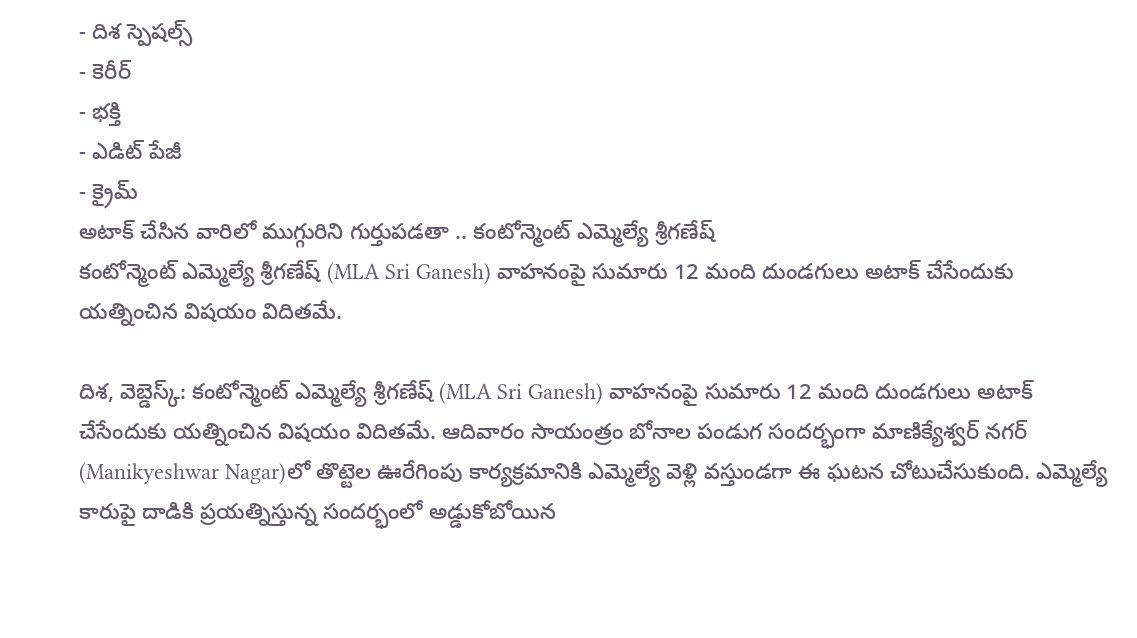- దిశ స్పెషల్స్
- కెరీర్
- భక్తి
- ఎడిట్ పేజీ
- క్రైమ్
అటాక్ చేసిన వారిలో ముగ్గురిని గుర్తుపడతా .. కంటోన్మెంట్ ఎమ్మెల్యే శ్రీగణేష్
కంటోన్మెంట్ ఎమ్మెల్యే శ్రీగణేష్ (MLA Sri Ganesh) వాహనంపై సుమారు 12 మంది దుండగులు అటాక్ చేసేందుకు యత్నించిన విషయం విదితమే.

దిశ, వెబ్డెస్క్: కంటోన్మెంట్ ఎమ్మెల్యే శ్రీగణేష్ (MLA Sri Ganesh) వాహనంపై సుమారు 12 మంది దుండగులు అటాక్ చేసేందుకు యత్నించిన విషయం విదితమే. ఆదివారం సాయంత్రం బోనాల పండుగ సందర్భంగా మాణిక్యేశ్వర్ నగర్ (Manikyeshwar Nagar)లో తొట్టెల ఊరేగింపు కార్యక్రమానికి ఎమ్మెల్యే వెళ్లి వస్తుండగా ఈ ఘటన చోటుచేసుకుంది. ఎమ్మెల్యే కారుపై దాడికి ప్రయత్నిస్తున్న సందర్భంలో అడ్డుకోబోయిన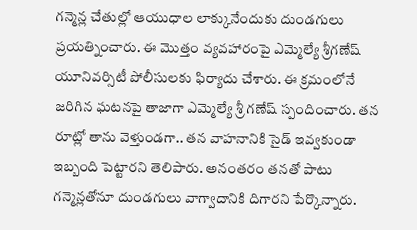గన్మెన్ల చేతుల్లో ఆయుధాల లాక్కునేందుకు దుండగులు ప్రయత్నించారు. ఈ మొత్తం వ్యవహారంపై ఎమ్మెల్యే శ్రీగణేష్ యూనివర్సిటీ పోలీసులకు ఫిర్యాదు చేశారు. ఈ క్రమంలోనే జరిగిన ఘటనపై తాజాగా ఎమ్మెల్యే శ్రీ గణేష్ స్పందించారు. తన రూట్లో తాను వెళ్తుండగా.. తన వాహనానికి సైడ్ ఇవ్వకుండా ఇబ్బంది పెట్టారని తెలిపారు. అనంతరం తనతో పాటు గన్మెన్లతోనూ దుండగులు వాగ్వాదానికి దిగారని పేర్కొన్నారు.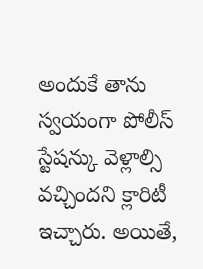అందుకే తాను స్వయంగా పోలీస్ స్టేషన్కు వెళ్లాల్సి వచ్చిందని క్లారిటీ ఇచ్చారు. అయితే,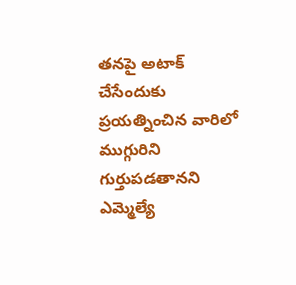తనపై అటాక్ చేసేందుకు ప్రయత్నించిన వారిలో ముగ్గురిని గుర్తుపడతానని ఎమ్మెల్యే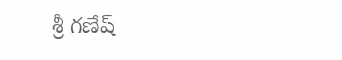శ్రీ గణేష్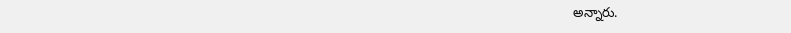అన్నారు.